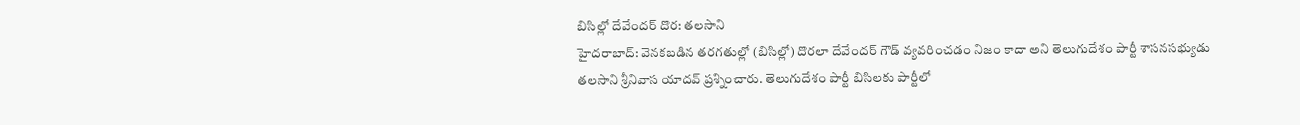బిసిల్లో దేవేందర్ దొర: తలసాని
హైదరాబాద్: వెనకబడిన తరగతుల్లో (బిసిల్లో) దొరలా దేవేందర్ గౌడ్ వ్యవరించడం నిజం కాదా అని తెలుగుదేశం పార్టీ శాసనసభ్యుడు తలసాని శ్రీనివాస యాదవ్ ప్రశ్నించారు. తెలుగుదేశం పార్టీ బిసిలకు పార్టీలో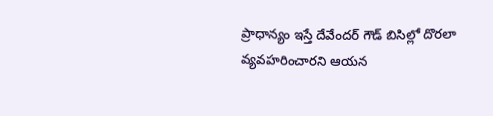ప్రాధాన్యం ఇస్తే దేవేందర్ గౌడ్ బిసిల్లో దొరలా వ్యవహరించారని ఆయన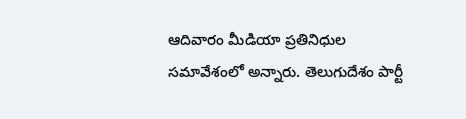ఆదివారం మీడియా ప్రతినిధుల సమావేశంలో అన్నారు. తెలుగుదేశం పార్టీ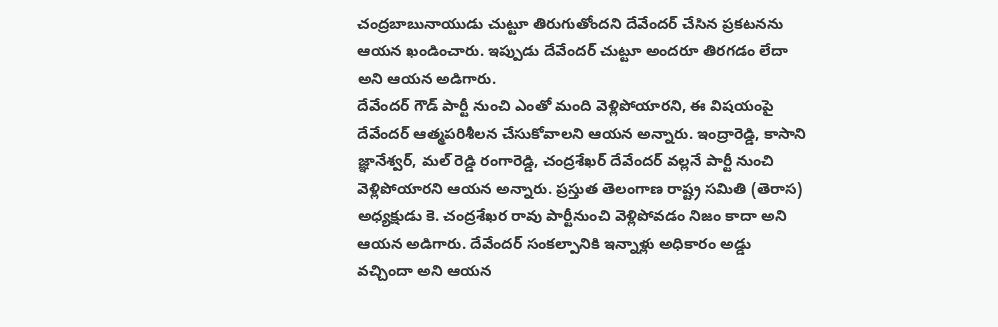చంద్రబాబునాయుడు చుట్టూ తిరుగుతోందని దేవేందర్ చేసిన ప్రకటనను ఆయన ఖండించారు. ఇప్పుడు దేవేందర్ చుట్టూ అందరూ తిరగడం లేదా అని ఆయన అడిగారు.
దేవేందర్ గౌడ్ పార్టీ నుంచి ఎంతో మంది వెళ్లిపోయారని, ఈ విషయంపై దేవేందర్ ఆత్మపరిశీలన చేసుకోవాలని ఆయన అన్నారు. ఇంద్రారెడ్డి, కాసాని జ్ఞానేశ్వర్, మల్ రెడ్డి రంగారెడ్డి, చంద్రశేఖర్ దేవేందర్ వల్లనే పార్టీ నుంచి వెళ్లిపోయారని ఆయన అన్నారు. ప్రస్తుత తెలంగాణ రాష్ట్ర సమితి (తెరాస) అధ్యక్షుడు కె. చంద్రశేఖర రావు పార్టీనుంచి వెళ్లిపోవడం నిజం కాదా అని ఆయన అడిగారు. దేవేందర్ సంకల్పానికి ఇన్నాళ్లు అధికారం అడ్డు వచ్చిందా అని ఆయన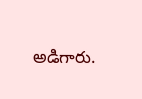అడిగారు.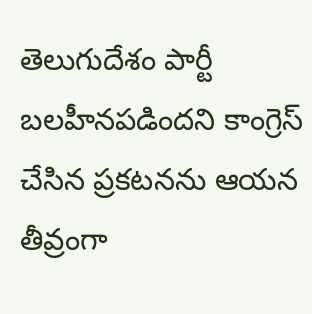తెలుగుదేశం పార్టీ బలహీనపడిందని కాంగ్రెస్ చేసిన ప్రకటనను ఆయన తీవ్రంగా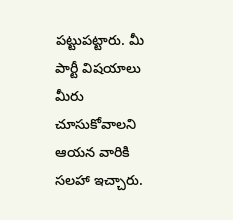పట్టుపట్టారు. మీ పార్టీ విషయాలు మీరు చూసుకోవాలని ఆయన వారికి సలహా ఇచ్చారు.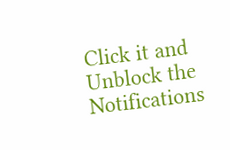Click it and Unblock the Notifications